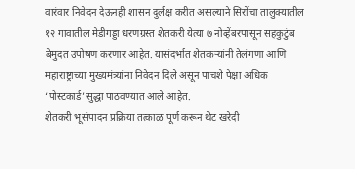वारंवार निवेदन देऊनही शासन दुर्लक्ष करीत असल्याने सिरोंचा तालुक्यातील १२ गावातील मेडीगड्डा धरणग्रस्त शेतकरी येत्या ७ नोव्हेंबरपासून सहकुटुंब बेमुदत उपोषण करणार आहेत. यासंदर्भात शेतकऱ्यांनी तेलंगणा आणि महाराष्ट्राच्या मुख्यमंत्र्यांना निवेदन दिले असून पाचशे पेक्षा अधिक ‘पोस्टकार्ड’सुद्धा पाठवण्यात आले आहेत.
शेतकरी भूसंपादन प्रक्रिया तत्काळ पूर्ण करून थेट खरेदी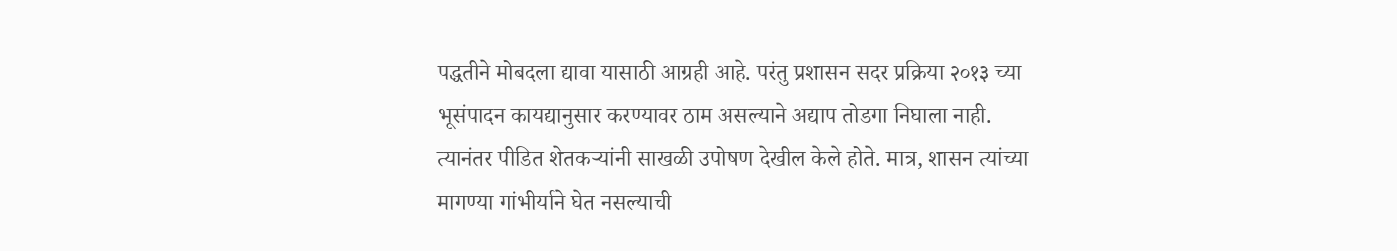पद्धतीने मोबदला द्यावा यासाठी आग्रही आहे. परंतु प्रशासन सदर प्रक्रिया २०१३ च्या भूसंपादन कायद्यानुसार करण्यावर ठाम असल्याने अद्याप तोडगा निघाला नाही. त्यानंतर पीडित शेतकऱ्यांनी साखळी उपोषण देखील केले होते. मात्र, शासन त्यांच्या मागण्या गांभीर्याने घेत नसल्याची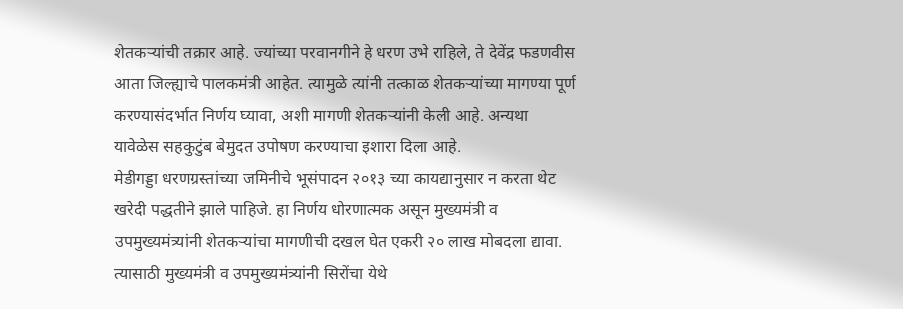शेतकऱ्यांची तक्रार आहे. ज्यांच्या परवानगीने हे धरण उभे राहिले, ते देवेंद्र फडणवीस आता जिल्ह्याचे पालकमंत्री आहेत. त्यामुळे त्यांनी तत्काळ शेतकऱ्यांच्या मागण्या पूर्ण करण्यासंदर्भात निर्णय घ्यावा, अशी मागणी शेतकऱ्यांनी केली आहे. अन्यथा यावेळेस सहकुटुंब बेमुदत उपोषण करण्याचा इशारा दिला आहे.
मेडीगड्डा धरणग्रस्तांच्या जमिनीचे भूसंपादन २०१३ च्या कायद्यानुसार न करता थेट खरेदी पद्धतीने झाले पाहिजे. हा निर्णय धोरणात्मक असून मुख्यमंत्री व उपमुख्यमंत्र्यांनी शेतकऱ्यांचा मागणीची दखल घेत एकरी २० लाख मोबदला द्यावा. त्यासाठी मुख्यमंत्री व उपमुख्यमंत्र्यांनी सिरोंचा येथे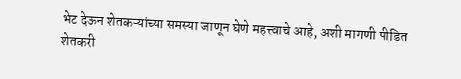भेट देऊन शेतकऱ्यांच्या समस्या जाणून घेणे महत्त्वाचे आहे, अशी मागणी पीडित शेतकरी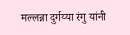मल्लन्ना दुर्गय्या रंगु यांनी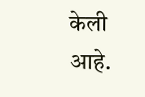केली आहे.